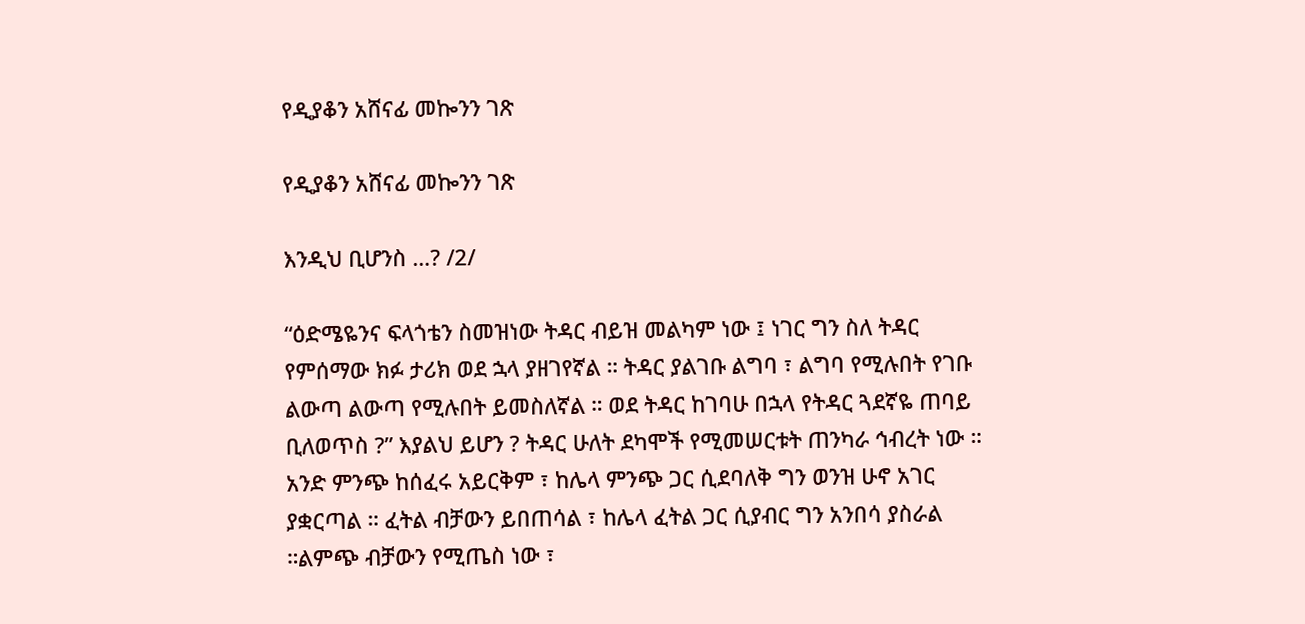የዲያቆን አሸናፊ መኰንን ገጽ

የዲያቆን አሸናፊ መኰንን ገጽ

እንዲህ ቢሆንስ …? /2/

“ዕድሜዬንና ፍላጎቴን ስመዝነው ትዳር ብይዝ መልካም ነው ፤ ነገር ግን ስለ ትዳር የምሰማው ክፉ ታሪክ ወደ ኋላ ያዘገየኛል ። ትዳር ያልገቡ ልግባ ፣ ልግባ የሚሉበት የገቡ ልውጣ ልውጣ የሚሉበት ይመስለኛል ። ወደ ትዳር ከገባሁ በኋላ የትዳር ጓደኛዬ ጠባይ ቢለወጥስ ?” እያልህ ይሆን ? ትዳር ሁለት ደካሞች የሚመሠርቱት ጠንካራ ኅብረት ነው ። አንድ ምንጭ ከሰፈሩ አይርቅም ፣ ከሌላ ምንጭ ጋር ሲደባለቅ ግን ወንዝ ሁኖ አገር ያቋርጣል ። ፈትል ብቻውን ይበጠሳል ፣ ከሌላ ፈትል ጋር ሲያብር ግን አንበሳ ያስራል ።ልምጭ ብቻውን የሚጤስ ነው ፣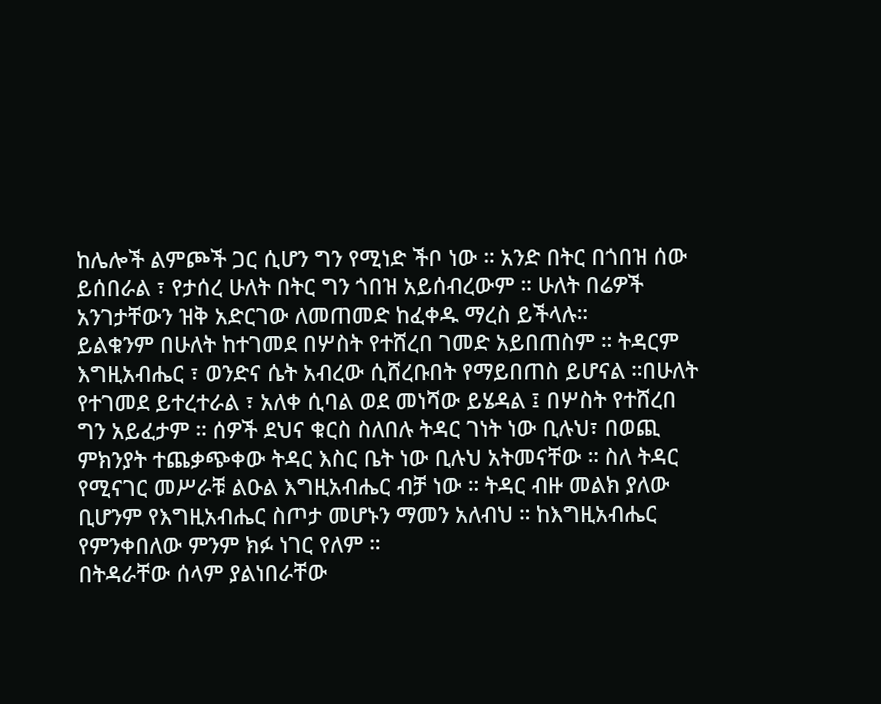ከሌሎች ልምጮች ጋር ሲሆን ግን የሚነድ ችቦ ነው ። አንድ በትር በጎበዝ ሰው ይሰበራል ፣ የታሰረ ሁለት በትር ግን ጎበዝ አይሰብረውም ። ሁለት በሬዎች አንገታቸውን ዝቅ አድርገው ለመጠመድ ከፈቀዱ ማረስ ይችላሉ።
ይልቁንም በሁለት ከተገመደ በሦስት የተሸረበ ገመድ አይበጠስም ። ትዳርም እግዚአብሔር ፣ ወንድና ሴት አብረው ሲሸረቡበት የማይበጠስ ይሆናል ።በሁለት የተገመደ ይተረተራል ፣ አለቀ ሲባል ወደ መነሻው ይሄዳል ፤ በሦስት የተሸረበ ግን አይፈታም ። ሰዎች ደህና ቁርስ ስለበሉ ትዳር ገነት ነው ቢሉህ፣ በወጪ ምክንያት ተጨቃጭቀው ትዳር እስር ቤት ነው ቢሉህ አትመናቸው ። ስለ ትዳር የሚናገር መሥራቹ ልዑል እግዚአብሔር ብቻ ነው ። ትዳር ብዙ መልክ ያለው ቢሆንም የእግዚአብሔር ስጦታ መሆኑን ማመን አለብህ ። ከእግዚአብሔር የምንቀበለው ምንም ክፉ ነገር የለም ።
በትዳራቸው ሰላም ያልነበራቸው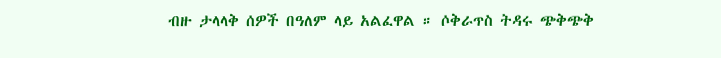ብዙ ታላላቅ ሰዎች በዓለም ላይ አልፈዋል ። ሶቅራጥስ ትዳሩ ጭቅጭቅ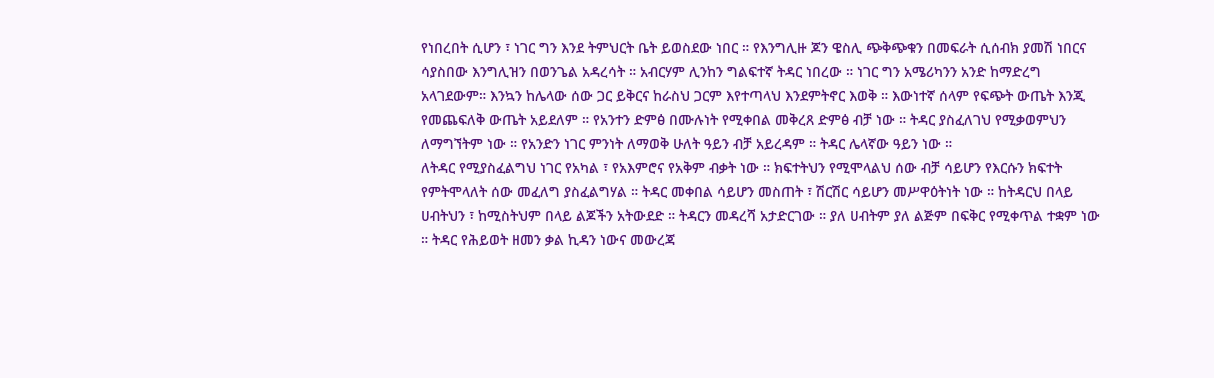የነበረበት ሲሆን ፣ ነገር ግን እንደ ትምህርት ቤት ይወስደው ነበር ። የእንግሊዙ ጆን ዌስሊ ጭቅጭቁን በመፍራት ሲሰብክ ያመሽ ነበርና ሳያስበው እንግሊዝን በወንጌል አዳረሳት ። አብርሃም ሊንከን ግልፍተኛ ትዳር ነበረው ። ነገር ግን አሜሪካንን አንድ ከማድረግ አላገደውም። እንኳን ከሌላው ሰው ጋር ይቅርና ከራስህ ጋርም እየተጣላህ እንደምትኖር እወቅ ። እውነተኛ ሰላም የፍጭት ውጤት እንጂ የመጨፍለቅ ውጤት አይደለም ። የአንተን ድምፅ በሙሉነት የሚቀበል መቅረጸ ድምፅ ብቻ ነው ። ትዳር ያስፈለገህ የሚቃወምህን ለማግኘትም ነው ። የአንድን ነገር ምንነት ለማወቅ ሁለት ዓይን ብቻ አይረዳም ። ትዳር ሌላኛው ዓይን ነው ።
ለትዳር የሚያስፈልግህ ነገር የአካል ፣ የአእምሮና የአቅም ብቃት ነው ። ክፍተትህን የሚሞላልህ ሰው ብቻ ሳይሆን የእርሱን ክፍተት የምትሞላለት ሰው መፈለግ ያስፈልግሃል ። ትዳር መቀበል ሳይሆን መስጠት ፣ ሽርሽር ሳይሆን መሥዋዕትነት ነው ። ከትዳርህ በላይ ሀብትህን ፣ ከሚስትህም በላይ ልጆችን አትውደድ ። ትዳርን መዳረሻ አታድርገው ። ያለ ሀብትም ያለ ልጅም በፍቅር የሚቀጥል ተቋም ነው ። ትዳር የሕይወት ዘመን ቃል ኪዳን ነውና መውረጃ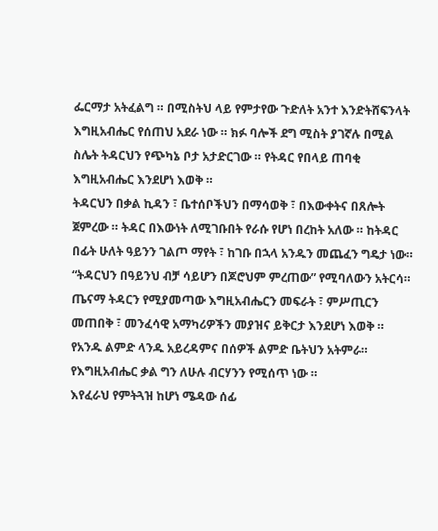ፌርማታ አትፈልግ ። በሚስትህ ላይ የምታየው ጉድለት አንተ እንድትሸፍንላት እግዚአብሔር የሰጠህ አደራ ነው ። ክፉ ባሎች ደግ ሚስት ያገኛሉ በሚል ስሌት ትዳርህን የጭካኔ ቦታ አታድርገው ። የትዳር የበላይ ጠባቂ እግዚአብሔር እንደሆነ እወቅ ።
ትዳርህን በቃል ኪዳን ፣ ቤተሰቦችህን በማሳወቅ ፣ በእውቀትና በጸሎት ጀምረው ። ትዳር በእውነት ለሚገቡበት የራሱ የሆነ በረከት አለው ። ከትዳር በፊት ሁለት ዓይንን ገልጦ ማየት ፣ ከገቡ በኋላ አንዱን መጨፈን ግዴታ ነው። “ትዳርህን በዓይንህ ብቻ ሳይሆን በጆሮህም ምረጠው” የሚባለውን አትርሳ። ጤናማ ትዳርን የሚያመጣው እግዚአብሔርን መፍራት ፣ ምሥጢርን መጠበቅ ፣ መንፈሳዊ አማካሪዎችን መያዝና ይቅርታ እንደሆነ እወቅ ። የአንዱ ልምድ ላንዱ አይረዳምና በሰዎች ልምድ ቤትህን አትምራ። የእግዚአብሔር ቃል ግን ለሁሉ ብርሃንን የሚሰጥ ነው ።
እየፈራህ የምትጓዝ ከሆነ ሜዳው ሰፊ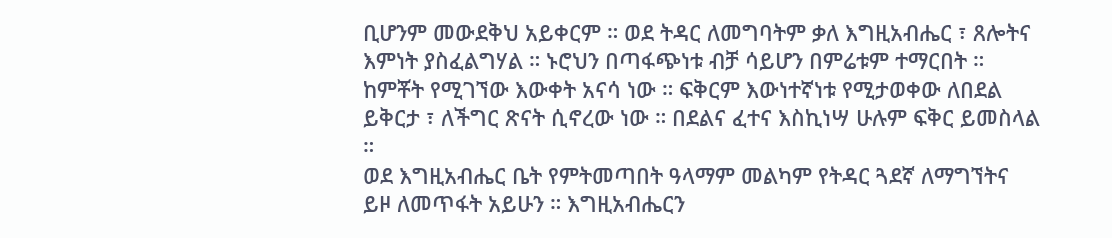ቢሆንም መውደቅህ አይቀርም ። ወደ ትዳር ለመግባትም ቃለ እግዚአብሔር ፣ ጸሎትና እምነት ያስፈልግሃል ። ኑሮህን በጣፋጭነቱ ብቻ ሳይሆን በምሬቱም ተማርበት ። ከምቾት የሚገኘው እውቀት አናሳ ነው ። ፍቅርም እውነተኛነቱ የሚታወቀው ለበደል ይቅርታ ፣ ለችግር ጽናት ሲኖረው ነው ። በደልና ፈተና እስኪነሣ ሁሉም ፍቅር ይመስላል ።
ወደ እግዚአብሔር ቤት የምትመጣበት ዓላማም መልካም የትዳር ጓደኛ ለማግኘትና ይዞ ለመጥፋት አይሁን ። እግዚአብሔርን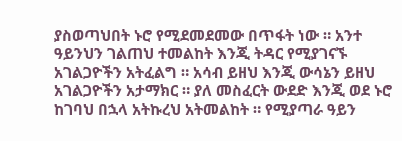ያስወጣህበት ኑሮ የሚደመደመው በጥፋት ነው ። አንተ ዓይንህን ገልጠህ ተመልከት እንጂ ትዳር የሚያገናኙ አገልጋዮችን አትፈልግ ። አሳብ ይዘህ እንጂ ውሳኔን ይዘህ አገልጋዮችን አታማክር ። ያለ መስፈርት ውደድ እንጂ ወደ ኑሮ ከገባህ በኋላ አትኩረህ አትመልከት ። የሚያጣራ ዓይን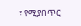፣ የሚያበጥር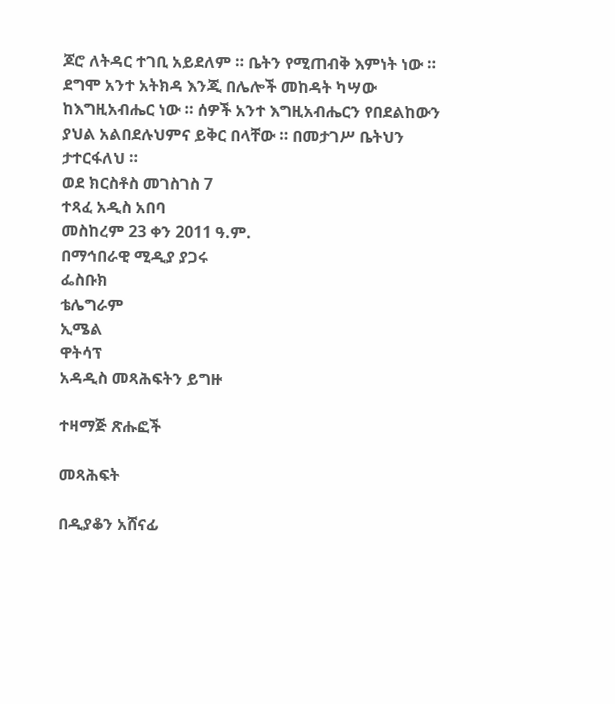ጆሮ ለትዳር ተገቢ አይደለም ። ቤትን የሚጠብቅ እምነት ነው ። ደግሞ አንተ አትክዳ እንጂ በሌሎች መከዳት ካሣው ከእግዚአብሔር ነው ። ሰዎች አንተ እግዚአብሔርን የበደልከውን ያህል አልበደሉህምና ይቅር በላቸው ። በመታገሥ ቤትህን ታተርፋለህ ።
ወደ ክርስቶስ መገስገስ 7
ተጻፈ አዲስ አበባ
መስከረም 23 ቀን 2011 ዓ.ም.
በማኅበራዊ ሚዲያ ያጋሩ
ፌስቡክ
ቴሌግራም
ኢሜል
ዋትሳፕ
አዳዲስ መጻሕፍትን ይግዙ

ተዛማጅ ጽሑፎች

መጻሕፍት

በዲያቆን አሸናፊ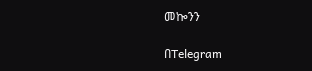መኰንን

በTelegram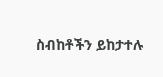ስብከቶችን ይከታተሉ